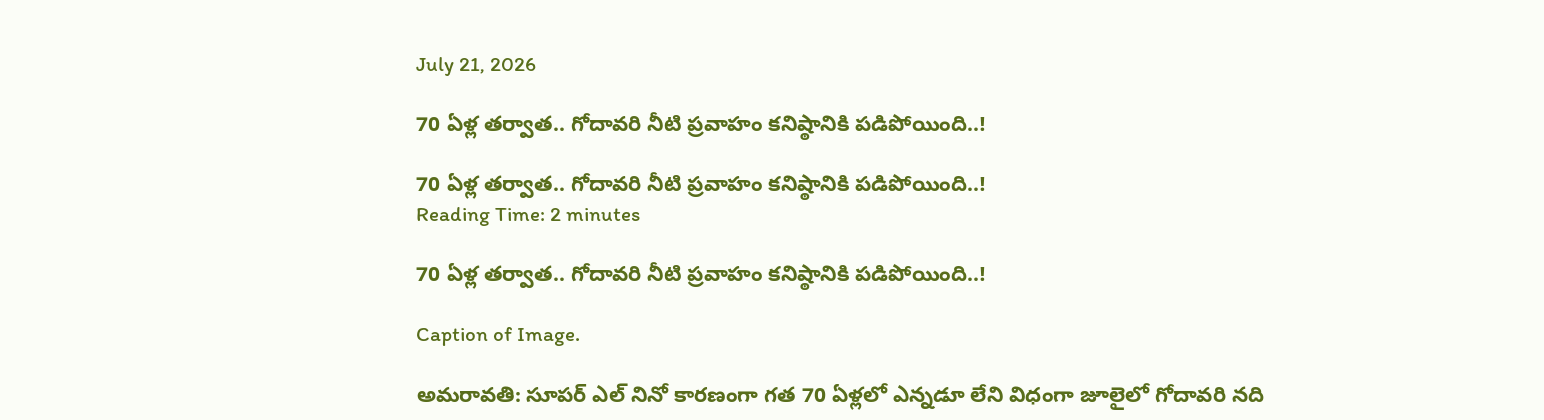July 21, 2026

70 ఏళ్ల తర్వాత.. గోదావరి నీటి ప్రవాహం కనిష్ఠానికి పడిపోయింది..!

70 ఏళ్ల తర్వాత.. గోదావరి నీటి ప్రవాహం కనిష్ఠానికి పడిపోయింది..!
Reading Time: 2 minutes

70 ఏళ్ల తర్వాత.. గోదావరి నీటి ప్రవాహం కనిష్ఠానికి పడిపోయింది..!

Caption of Image.

అమరావతి: సూపర్ ఎల్ నినో కారణంగా గత 70 ఏళ్లలో ఎన్నడూ లేని విధంగా జూలైలో గోదావరి నది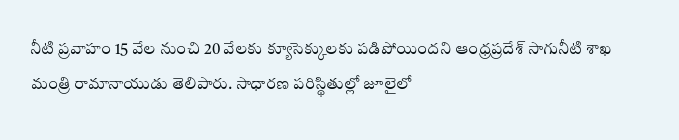నీటి ప్రవాహం 15 వేల నుంచి 20 వేలకు క్యూసెక్కులకు పడిపోయిందని ఆంధ్రప్రదేశ్ సాగునీటి శాఖ మంత్రి రామానాయుడు తెలిపారు. సాధారణ పరిస్థితుల్లో జూలైలో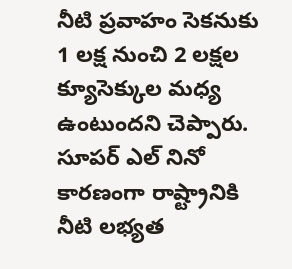నీటి ప్రవాహం సెకనుకు 1 లక్ష నుంచి 2 లక్షల క్యూసెక్కుల మధ్య ఉంటుందని చెప్పారు. సూపర్ ఎల్ నినో కారణంగా రాష్ట్రానికి నీటి లభ్యత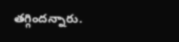తగ్గిందన్నారు.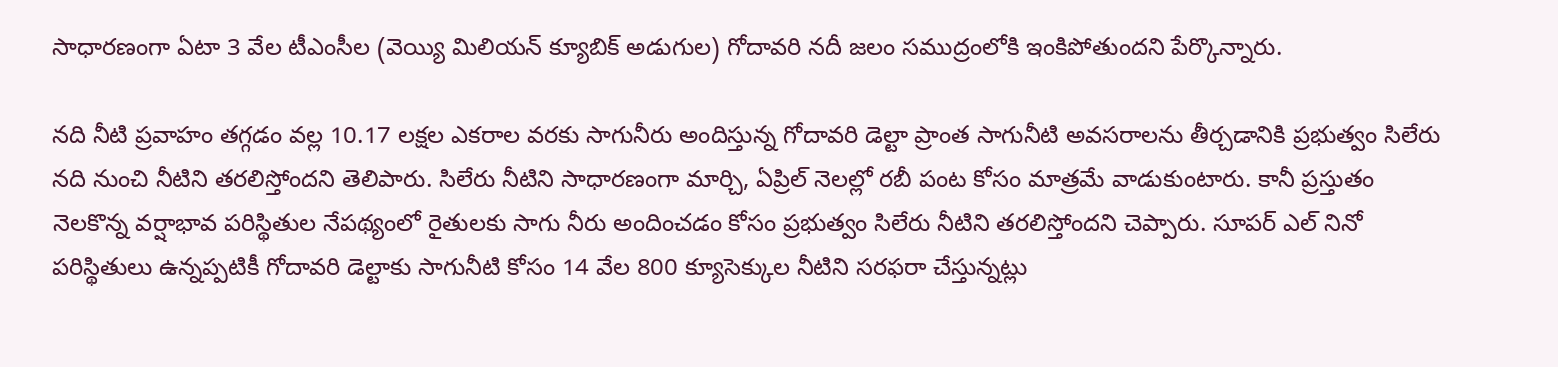సాధారణంగా ఏటా 3 వేల టీఎంసీల (వెయ్యి మిలియన్ క్యూబిక్ అడుగుల) గోదావరి నదీ జలం సముద్రంలోకి ఇంకిపోతుందని పేర్కొన్నారు.

నది నీటి ప్రవాహం తగ్గడం వల్ల 10.17 లక్షల ఎకరాల వరకు సాగునీరు అందిస్తున్న గోదావరి డెల్టా ప్రాంత సాగునీటి అవసరాలను తీర్చడానికి ప్రభుత్వం సిలేరు నది నుంచి నీటిని తరలిస్తోందని తెలిపారు. సిలేరు నీటిని సాధారణంగా మార్చి, ఏప్రిల్ నెలల్లో రబీ పంట కోసం మాత్రమే వాడుకుంటారు. కానీ ప్రస్తుతం నెలకొన్న వర్షాభావ పరిస్థితుల నేపథ్యంలో రైతులకు సాగు నీరు అందించడం కోసం ప్రభుత్వం సిలేరు నీటిని తరలిస్తోందని చెప్పారు. సూపర్ ఎల్ నినో పరిస్థితులు ఉన్నప్పటికీ గోదావరి డెల్టాకు సాగునీటి కోసం 14 వేల 800 క్యూసెక్కుల నీటిని సరఫరా చేస్తున్నట్లు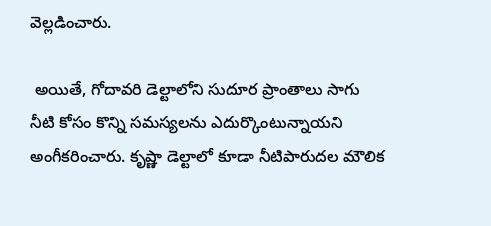వెల్లడించారు.

 అయితే, గోదావరి డెల్టాలోని సుదూర ప్రాంతాలు సాగు నీటి కోసం కొన్ని సమస్యలను ఎదుర్కొంటున్నాయని అంగీకరించారు. కృష్ణా డెల్టాలో కూడా నీటిపారుదల మౌలిక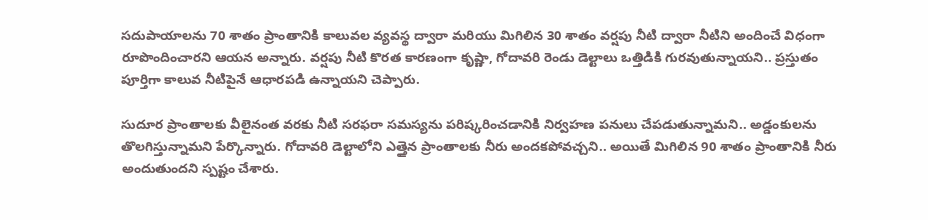సదుపాయాలను 70 శాతం ప్రాంతానికి కాలువల వ్యవస్థ ద్వారా మరియు మిగిలిన 30 శాతం వర్షపు నీటి ద్వారా నీటిని అందించే విధంగా రూపొందించారని ఆయన అన్నారు. వర్షపు నీటి కొరత కారణంగా కృష్ణా, గోదావరి రెండు డెల్టాలు ఒత్తిడికి గురవుతున్నాయని.. ప్రస్తుతం పూర్తిగా కాలువ నీటిపైనే ఆధారపడి ఉన్నాయని చెప్పారు.

సుదూర ప్రాంతాలకు వీలైనంత వరకు నీటి సరఫరా సమస్యను పరిష్కరించడానికి నిర్వహణ పనులు చేపడుతున్నామని.. అడ్డంకులను తొలగిస్తున్నామని పేర్కొన్నారు. గోదావరి డెల్టాలోని ఎత్తైన ప్రాంతాలకు నీరు అందకపోవచ్చని.. అయితే మిగిలిన 90 శాతం ప్రాంతానికి నీరు అందుతుందని స్పష్టం చేశారు.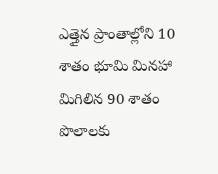ఎత్తైన ప్రాంతాల్లోని 10 శాతం భూమి మినహా మిగిలిన 90 శాతం పొలాలకు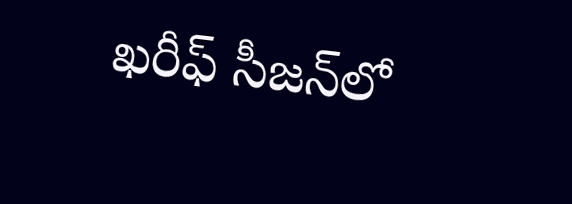ఖరీఫ్ సీజన్‌లో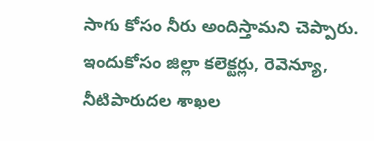సాగు కోసం నీరు అందిస్తామని చెప్పారు. ఇందుకోసం జిల్లా కలెక్టర్లు, రెవెన్యూ, నీటిపారుదల శాఖల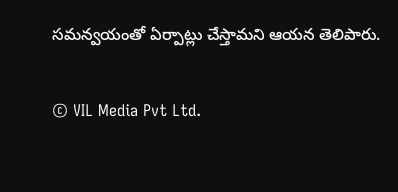సమన్వయంతో ఏర్పాట్లు చేస్తామని ఆయన తెలిపారు.

© VIL Media Pvt Ltd.